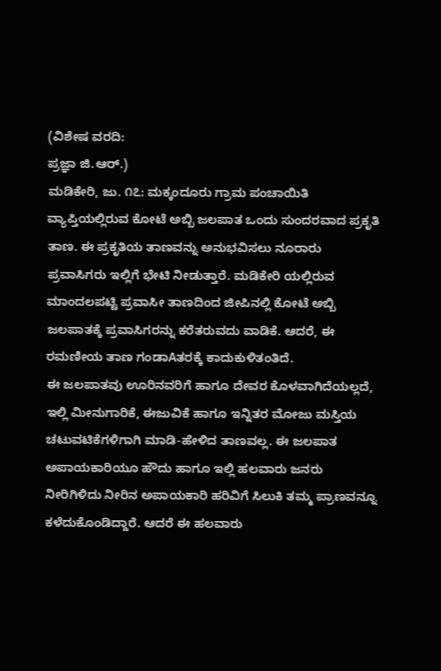(ವಿಶೇಷ ವರದಿ:
ಪ್ರಜ್ಞಾ ಜಿ.ಆರ್.)
ಮಡಿಕೇರಿ, ಜು. ೧೭: ಮಕ್ಕಂದೂರು ಗ್ರಾಮ ಪಂಚಾಯಿತಿ ವ್ಯಾಪ್ತಿಯಲ್ಲಿರುವ ಕೋಟೆ ಅಬ್ಬಿ ಜಲಪಾತ ಒಂದು ಸುಂದರವಾದ ಪ್ರಕೃತಿ ತಾಣ. ಈ ಪ್ರಕೃತಿಯ ತಾಣವನ್ನು ಅನುಭವಿಸಲು ನೂರಾರು ಪ್ರವಾಸಿಗರು ಇಲ್ಲಿಗೆ ಭೇಟಿ ನೀಡುತ್ತಾರೆ. ಮಡಿಕೇರಿ ಯಲ್ಲಿರುವ ಮಾಂದಲಪಟ್ಟಿ ಪ್ರವಾಸೀ ತಾಣದಿಂದ ಜೀಪಿನಲ್ಲಿ ಕೋಟೆ ಅಬ್ಬಿ ಜಲಪಾತಕ್ಕೆ ಪ್ರವಾಸಿಗರನ್ನು ಕರೆತರುವದು ವಾಡಿಕೆ. ಆದರೆ, ಈ ರಮಣೀಯ ತಾಣ ಗಂಡಾAತರಕ್ಕೆ ಕಾದುಕುಳಿತಂತಿದೆ.
ಈ ಜಲಪಾತವು ಊರಿನವರಿಗೆ ಹಾಗೂ ದೇವರ ಕೊಳವಾಗಿದೆಯಲ್ಲದೆ, ಇಲ್ಲಿ ಮೀನುಗಾರಿಕೆ, ಈಜುವಿಕೆ ಹಾಗೂ ಇನ್ನಿತರ ಮೋಜು ಮಸ್ತಿಯ ಚಟುವಟಿಕೆಗಳಿಗಾಗಿ ಮಾಡಿ-ಹೇಳಿದ ತಾಣವಲ್ಲ. ಈ ಜಲಪಾತ ಅಪಾಯಕಾರಿಯೂ ಹೌದು ಹಾಗೂ ಇಲ್ಲಿ ಹಲವಾರು ಜನರು ನೀರಿಗಿಳಿದು ನೀರಿನ ಅಪಾಯಕಾರಿ ಹರಿವಿಗೆ ಸಿಲುಕಿ ತಮ್ಮ ಪ್ರಾಣವನ್ನೂ ಕಳೆದುಕೊಂಡಿದ್ದಾರೆ. ಆದರೆ ಈ ಹಲವಾರು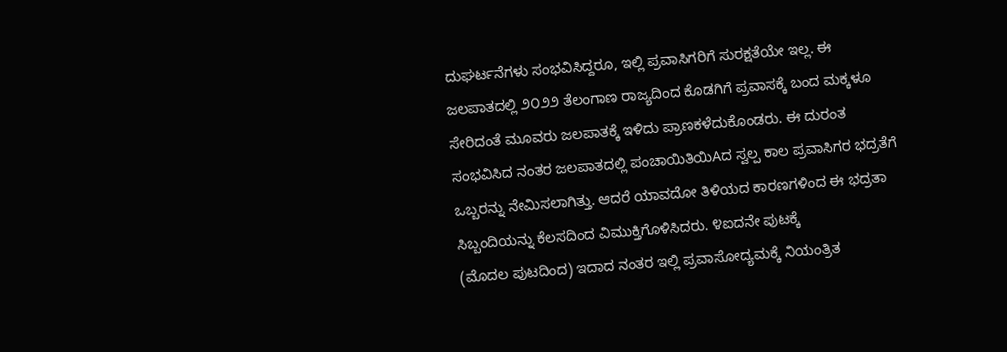ದುಘರ್ಟನೆಗಳು ಸಂಭವಿಸಿದ್ದರೂ, ಇಲ್ಲಿ ಪ್ರವಾಸಿಗರಿಗೆ ಸುರಕ್ಷತೆಯೇ ಇಲ್ಲ. ಈ ಜಲಪಾತದಲ್ಲಿ ೨೦೨೨ ತೆಲಂಗಾಣ ರಾಜ್ಯದಿಂದ ಕೊಡಗಿಗೆ ಪ್ರವಾಸಕ್ಕೆ ಬಂದ ಮಕ್ಕಳೂ ಸೇರಿದಂತೆ ಮೂವರು ಜಲಪಾತಕ್ಕೆ ಇಳಿದು ಪ್ರಾಣಕಳೆದುಕೊಂಡರು. ಈ ದುರಂತ ಸಂಭವಿಸಿದ ನಂತರ ಜಲಪಾತದಲ್ಲಿ ಪಂಚಾಯಿತಿಯಿAದ ಸ್ವಲ್ಪ ಕಾಲ ಪ್ರವಾಸಿಗರ ಭದ್ರತೆಗೆ ಒಬ್ಬರನ್ನು ನೇಮಿಸಲಾಗಿತ್ತು. ಆದರೆ ಯಾವದೋ ತಿಳಿಯದ ಕಾರಣಗಳಿಂದ ಈ ಭದ್ರತಾ ಸಿಬ್ಬಂದಿಯನ್ನು ಕೆಲಸದಿಂದ ವಿಮುಕ್ತಿಗೊಳಿಸಿದರು. ೪ಐದನೇ ಪುಟಕ್ಕೆ
(ಮೊದಲ ಪುಟದಿಂದ) ಇದಾದ ನಂತರ ಇಲ್ಲಿ ಪ್ರವಾಸೋದ್ಯಮಕ್ಕೆ ನಿಯಂತ್ರಿತ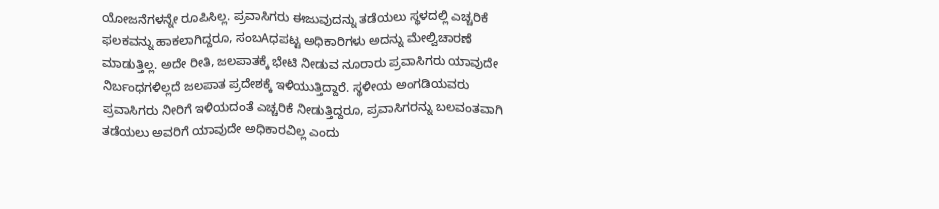ಯೋಜನೆಗಳನ್ನೇ ರೂಪಿಸಿಲ್ಲ. ಪ್ರವಾಸಿಗರು ಈಜುವುದನ್ನು ತಡೆಯಲು ಸ್ಥಳದಲ್ಲಿ ಎಚ್ಚರಿಕೆ ಫಲಕವನ್ನು ಹಾಕಲಾಗಿದ್ದರೂ, ಸಂಬAಧಪಟ್ಟ ಅಧಿಕಾರಿಗಳು ಅದನ್ನು ಮೇಲ್ವಿಚಾರಣೆ ಮಾಡುತ್ತಿಲ್ಲ. ಅದೇ ರೀತಿ, ಜಲಪಾತಕ್ಕೆ ಭೇಟಿ ನೀಡುವ ನೂರಾರು ಪ್ರವಾಸಿಗರು ಯಾವುದೇ ನಿರ್ಬಂಧಗಳಿಲ್ಲದೆ ಜಲಪಾತ ಪ್ರದೇಶಕ್ಕೆ ಇಳಿಯುತ್ತಿದ್ದಾರೆ. ಸ್ಥಳೀಯ ಅಂಗಡಿಯವರು ಪ್ರವಾಸಿಗರು ನೀರಿಗೆ ಇಳಿಯದಂತೆ ಎಚ್ಚರಿಕೆ ನೀಡುತ್ತಿದ್ದರೂ, ಪ್ರವಾಸಿಗರನ್ನು ಬಲವಂತವಾಗಿ ತಡೆಯಲು ಅವರಿಗೆ ಯಾವುದೇ ಅಧಿಕಾರವಿಲ್ಲ ಎಂದು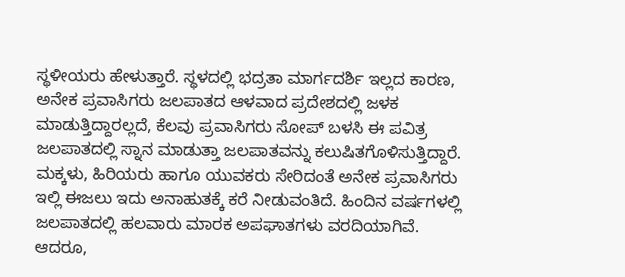ಸ್ಥಳೀಯರು ಹೇಳುತ್ತಾರೆ. ಸ್ಥಳದಲ್ಲಿ ಭದ್ರತಾ ಮಾರ್ಗದರ್ಶಿ ಇಲ್ಲದ ಕಾರಣ, ಅನೇಕ ಪ್ರವಾಸಿಗರು ಜಲಪಾತದ ಆಳವಾದ ಪ್ರದೇಶದಲ್ಲಿ ಜಳಕ ಮಾಡುತ್ತಿದ್ದಾರಲ್ಲದೆ, ಕೆಲವು ಪ್ರವಾಸಿಗರು ಸೋಪ್ ಬಳಸಿ ಈ ಪವಿತ್ರ ಜಲಪಾತದಲ್ಲಿ ಸ್ನಾನ ಮಾಡುತ್ತಾ ಜಲಪಾತವನ್ನು ಕಲುಷಿತಗೊಳಿಸುತ್ತಿದ್ದಾರೆ. ಮಕ್ಕಳು, ಹಿರಿಯರು ಹಾಗೂ ಯುವಕರು ಸೇರಿದಂತೆ ಅನೇಕ ಪ್ರವಾಸಿಗರು ಇಲ್ಲಿ ಈಜಲು ಇದು ಅನಾಹುತಕ್ಕೆ ಕರೆ ನೀಡುವಂತಿದೆ. ಹಿಂದಿನ ವರ್ಷಗಳಲ್ಲಿ ಜಲಪಾತದಲ್ಲಿ ಹಲವಾರು ಮಾರಕ ಅಪಘಾತಗಳು ವರದಿಯಾಗಿವೆ. ಆದರೂ,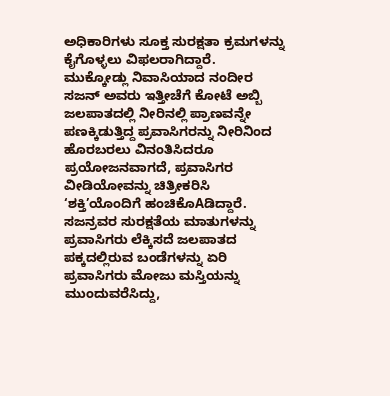ಅಧಿಕಾರಿಗಳು ಸೂಕ್ತ ಸುರಕ್ಷತಾ ಕ್ರಮಗಳನ್ನು ಕೈಗೊಳ್ಳಲು ವಿಫಲರಾಗಿದ್ದಾರೆ.
ಮುಕ್ಕೋಡ್ಲು ನಿವಾಸಿಯಾದ ನಂದೀರ ಸಜನ್ ಅವರು ಇತ್ತೀಚೆಗೆ ಕೋಟೆ ಅಬ್ಬಿ ಜಲಪಾತದಲ್ಲಿ ನೀರಿನಲ್ಲಿ ಪ್ರಾಣವನ್ನೇ ಪಣಕ್ಕಿಡುತ್ತಿದ್ದ ಪ್ರವಾಸಿಗರನ್ನು ನೀರಿನಿಂದ ಹೊರಬರಲು ವಿನಂತಿಸಿದರೂ ಪ್ರಯೋಜನವಾಗದೆ, ಪ್ರವಾಸಿಗರ ವೀಡಿಯೋವನ್ನು ಚಿತ್ರೀಕರಿಸಿ ‘ಶಕ್ತಿ’ಯೊಂದಿಗೆ ಹಂಚಿಕೊAಡಿದ್ದಾರೆ. ಸಜನ್ರವರ ಸುರಕ್ಷತೆಯ ಮಾತುಗಳನ್ನು ಪ್ರವಾಸಿಗರು ಲೆಕ್ಕಿಸದೆ ಜಲಪಾತದ ಪಕ್ಕದಲ್ಲಿರುವ ಬಂಡೆಗಳನ್ನು ಏರಿ ಪ್ರವಾಸಿಗರು ಮೋಜು ಮಸ್ತಿಯನ್ನು ಮುಂದುವರೆಸಿದ್ದು,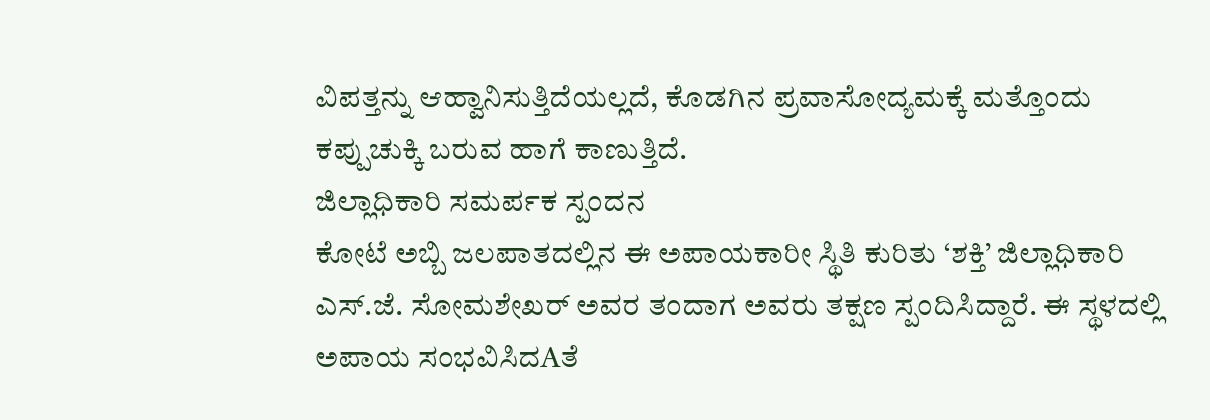ವಿಪತ್ತನ್ನು ಆಹ್ವಾನಿಸುತ್ತಿದೆಯಲ್ಲದೆ, ಕೊಡಗಿನ ಪ್ರವಾಸೋದ್ಯಮಕ್ಕೆ ಮತ್ತೊಂದು ಕಪ್ಪುಚುಕ್ಕಿ ಬರುವ ಹಾಗೆ ಕಾಣುತ್ತಿದೆ.
ಜಿಲ್ಲಾಧಿಕಾರಿ ಸಮರ್ಪಕ ಸ್ಪಂದನ
ಕೋಟೆ ಅಬ್ಬಿ ಜಲಪಾತದಲ್ಲಿನ ಈ ಅಪಾಯಕಾರೀ ಸ್ಥಿತಿ ಕುರಿತು ‘ಶಕ್ತಿ’ ಜಿಲ್ಲಾಧಿಕಾರಿ ಎಸ್.ಜೆ. ಸೋಮಶೇಖರ್ ಅವರ ತಂದಾಗ ಅವರು ತಕ್ಷಣ ಸ್ಪಂದಿಸಿದ್ದಾರೆ. ಈ ಸ್ಥಳದಲ್ಲಿ ಅಪಾಯ ಸಂಭವಿಸಿದAತೆ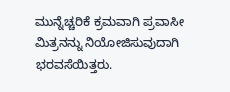ಮುನ್ನೆಚ್ಚರಿಕೆ ಕ್ರಮವಾಗಿ ಪ್ರವಾಸೀ ಮಿತ್ರನನ್ನು ನಿಯೋಜಿಸುವುದಾಗಿ ಭರವಸೆಯಿತ್ತರು.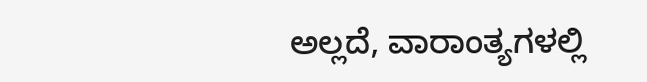ಅಲ್ಲದೆ, ವಾರಾಂತ್ಯಗಳಲ್ಲಿ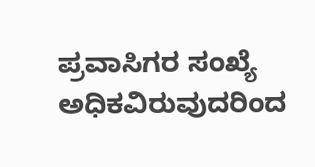ಪ್ರವಾಸಿಗರ ಸಂಖ್ಯೆ ಅಧಿಕವಿರುವುದರಿಂದ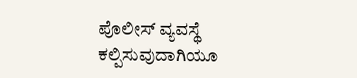ಪೊಲೀಸ್ ವ್ಯವಸ್ಥೆ ಕಲ್ಪಿಸುವುದಾಗಿಯೂ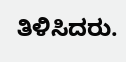ತಿಳಿಸಿದರು.